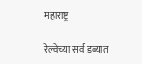महाराष्ट्र

रेल्वेच्या सर्व डब्यात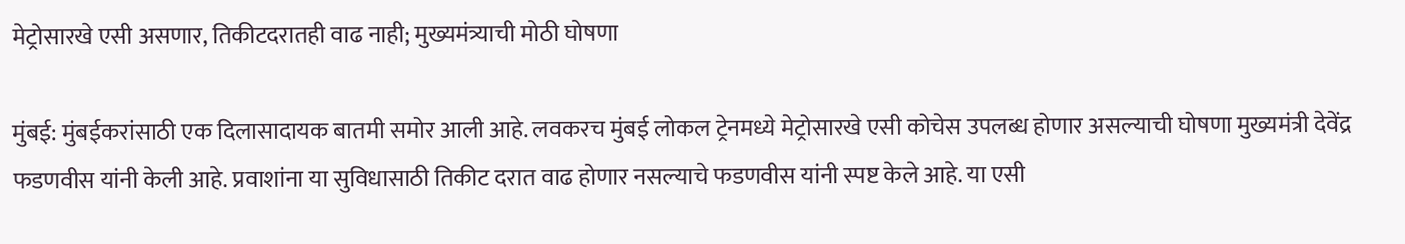मेट्रोसारखे एसी असणार, तिकीटदरातही वाढ नाही; मुख्यमंत्र्याची मोठी घोषणा

मुंबई: मुंबईकरांसाठी एक दिलासादायक बातमी समोर आली आहे. लवकरच मुंबई लोकल ट्रेनमध्ये मेट्रोसारखे एसी कोचेस उपलब्ध होणार असल्याची घोषणा मुख्यमंत्री देवेंद्र फडणवीस यांनी केली आहे. प्रवाशांना या सुविधासाठी तिकीट दरात वाढ होणार नसल्याचे फडणवीस यांनी स्पष्ट केले आहे. या एसी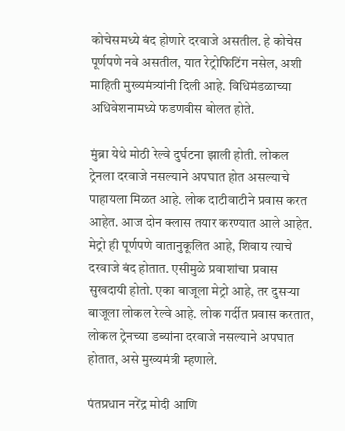कोचेसमध्ये बंद होणारे दरवाजे असतील. हे कोचेस पूर्णपणे नवे असतील, यात रेट्रोफिटिंग नसेल, अशी माहिती मुख्यमंत्र्यांनी दिली आहे. विधिमंडळाच्या अधिवेशनामध्ये फडणवीस बोलत होते.

मुंब्रा येथे मोठी रेल्वे दुर्घटना झाली होती. लोकल ट्रेनला दरवाजे नसल्याने अपघात होत असल्याचे पाहायला मिळत आहे. लोक दाटीवाटीने प्रवास करत आहेत. आज दोन क्लास तयार करण्यात आले आहेत. मेट्रो ही पूर्णपणे वातानुकूलित आहे, शिवाय त्याचे दरवाजे बंद होतात. एसीमुळे प्रवाशांचा प्रवास सुखदायी होतो. एका बाजूला मेट्रो आहे, तर दुसऱ्या बाजूला लोकल रेल्वे आहे. लोक गर्दीत प्रवास करतात, लोकल ट्रेनच्या डब्यांना दरवाजे नसल्याने अपघात होतात, असे मुख्यमंत्री म्हणाले.

पंतप्रधान नरेंद्र मोदी आणि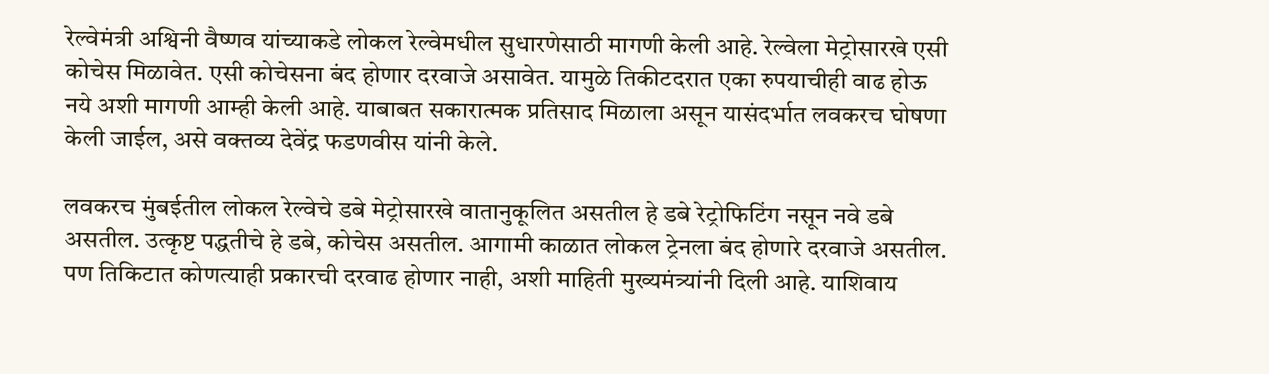रेल्वेमंत्री अश्विनी वैष्णव यांच्याकडे लोकल रेल्वेमधील सुधारणेसाठी मागणी केली आहे. रेल्वेला मेट्रोसारखे एसी कोचेस मिळावेत. एसी कोचेसना बंद होणार दरवाजे असावेत. यामुळे तिकीटदरात एका रुपयाचीही वाढ होऊ नये अशी मागणी आम्ही केली आहे. याबाबत सकारात्मक प्रतिसाद मिळाला असून यासंदर्भात लवकरच घोषणा केली जाईल, असे वक्तव्य देवेंद्र फडणवीस यांनी केले.

लवकरच मुंबईतील लोकल रेल्वेचे डबे मेट्रोसारखे वातानुकूलित असतील हे डबे रेट्रोफिटिंग नसून नवे डबे असतील. उत्कृष्ट पद्धतीचे हे डबे, कोचेस असतील. आगामी काळात लोकल ट्रेनला बंद होणारे दरवाजे असतील. पण तिकिटात कोणत्याही प्रकारची दरवाढ होणार नाही, अशी माहिती मुख्यमंत्र्यांनी दिली आहे. याशिवाय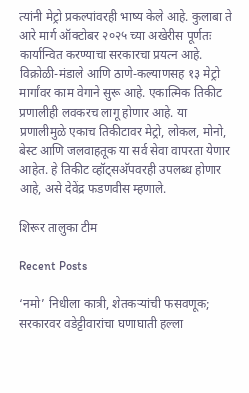त्यांनी मेट्रो प्रकल्पांवरही भाष्य केले आहे. कुलाबा ते आरे मार्ग ऑक्टोबर २०२५ च्या अखेरीस पूर्णतः कार्यान्वित करण्याचा सरकारचा प्रयत्न आहे. विक्रोळी-मंडाले आणि ठाणे-कल्याणसह १३ मेट्रो मार्गांवर काम वेगाने सुरू आहे. एकात्मिक तिकीट प्रणालीही लवकरच लागू होणार आहे. या प्रणालीमुळे एकाच तिकीटावर मेट्रो, लोकल, मोनो, बेस्ट आणि जलवाहतूक या सर्व सेवा वापरता येणार आहेत. हे तिकीट व्हॉट्सअ‍ॅपवरही उपलब्ध होणार आहे, असे देवेंद्र फडणवीस म्हणाले.

शिरूर तालुका टीम

Recent Posts

‘नमो’ निधीला कात्री, शेतकऱ्यांची फसवणूक; सरकारवर वडेट्टीवारांचा घणाघाती हल्ला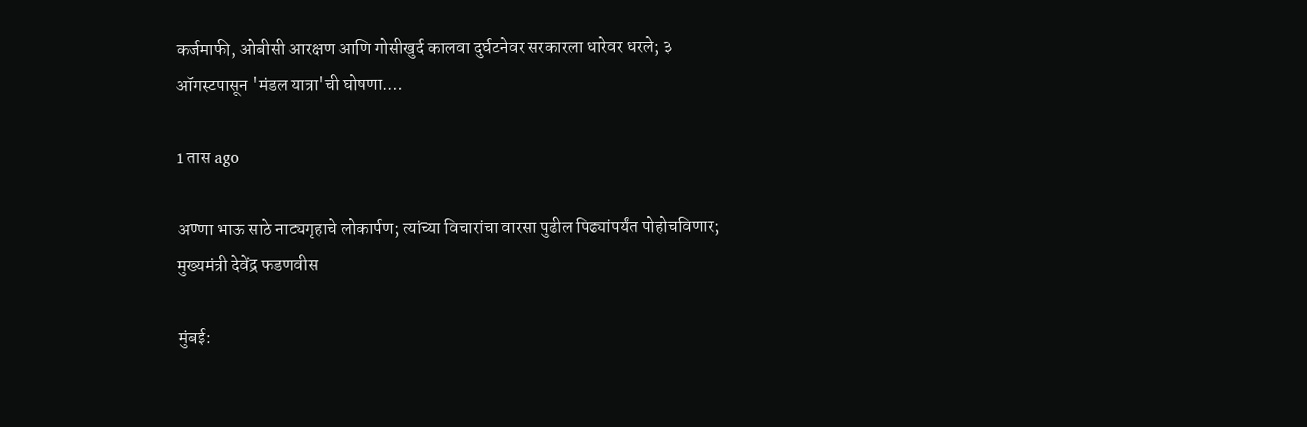कर्जमाफी, ओबीसी आरक्षण आणि गोसीखुर्द कालवा दुर्घटनेवर सरकारला धारेवर धरले; ३ ऑगस्टपासून 'मंडल यात्रा'ची घोषणा.…

1 तास ago

अण्णा भाऊ साठे नाट्यगृहाचे लोकार्पण; त्यांच्या विचारांचा वारसा पुढील पिढ्यांपर्यंत पोहोचविणार; मुख्यमंत्री देवेंद्र फडणवीस

मुंबई: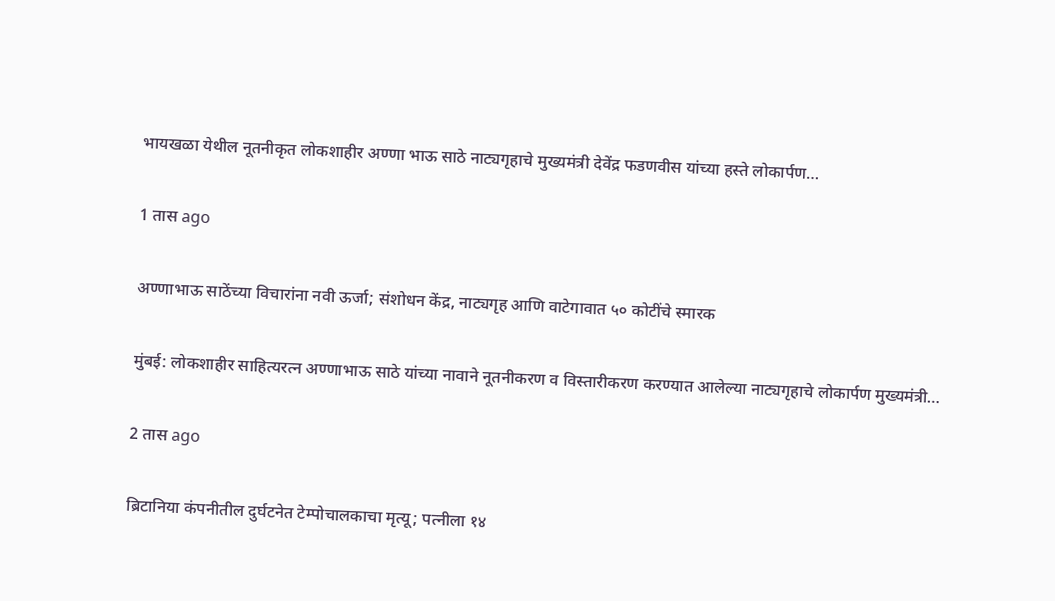भायखळा येथील नूतनीकृत लोकशाहीर अण्णा भाऊ साठे नाट्यगृहाचे मुख्यमंत्री देवेंद्र फडणवीस यांच्या हस्ते लोकार्पण…

1 तास ago

अण्णाभाऊ साठेंच्या विचारांना नवी ऊर्जा; संशोधन केंद्र, नाट्यगृह आणि वाटेगावात ५० कोटींचे स्मारक

मुंबई: लोकशाहीर साहित्यरत्न अण्णाभाऊ साठे यांच्या नावाने नूतनीकरण व विस्तारीकरण करण्यात आलेल्या नाट्यगृहाचे लोकार्पण मुख्यमंत्री…

2 तास ago

ब्रिटानिया कंपनीतील दुर्घटनेत टेम्पोचालकाचा मृत्यू; पत्नीला १४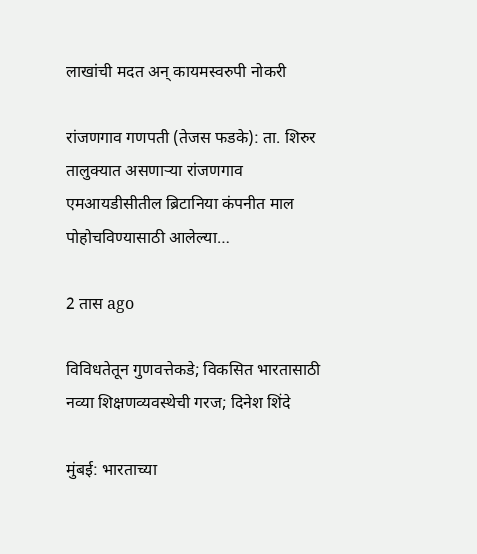लाखांची मदत अन् कायमस्वरुपी नोकरी

रांजणगाव गणपती (तेजस फडके): ता. शिरुर तालुक्यात असणाऱ्या रांजणगाव एमआयडीसीतील ब्रिटानिया कंपनीत माल पोहोचविण्यासाठी आलेल्या…

2 तास ago

विविधतेतून गुणवत्तेकडे; विकसित भारतासाठी नव्या शिक्षणव्यवस्थेची गरज; दिनेश शिंदे

मुंबई: भारताच्या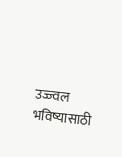उज्ज्वल भविष्यासाठी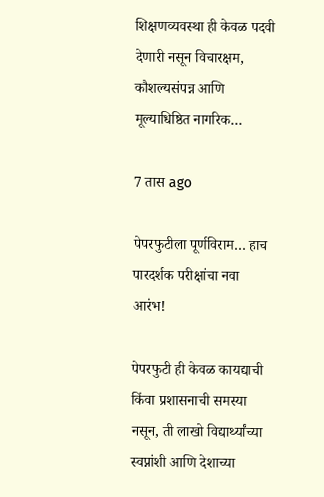शिक्षणव्यवस्था ही केवळ पदवी देणारी नसून विचारक्षम, कौशल्यसंपन्न आणि मूल्याधिष्ठित नागरिक…

7 तास ago

पेपरफुटीला पूर्णविराम… हाच पारदर्शक परीक्षांचा नवा आरंभ!

पेपरफुटी ही केवळ कायद्याची किंवा प्रशासनाची समस्या नसून, ती लाखो विद्यार्थ्यांच्या स्वप्नांशी आणि देशाच्या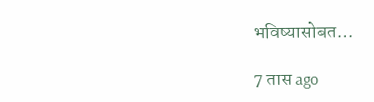भविष्यासोबत…

7 तास ago